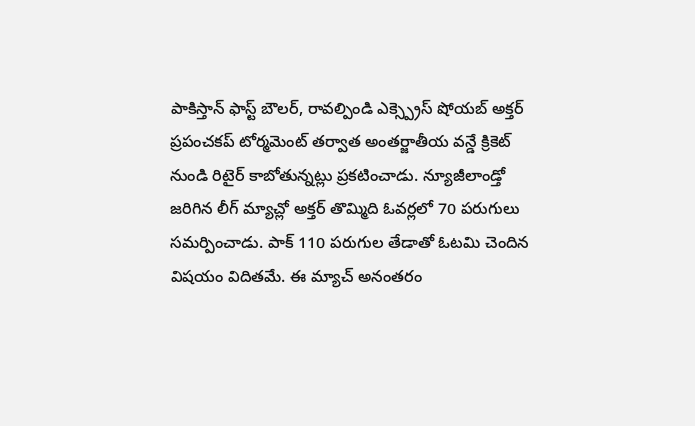పాకిస్తాన్ ఫాస్ట్ బౌలర్, రావల్పిండి ఎక్స్ప్రెస్ షోయబ్ అక్తర్ ప్రపంచకప్ టోర్మమెంట్ తర్వాత అంతర్జాతీయ వన్డే క్రికెట్ నుండి రిటైర్ కాబోతున్నట్లు ప్రకటించాడు. న్యూజీలాండ్తో జరిగిన లీగ్ మ్యాచ్లో అక్తర్ తొమ్మిది ఓవర్లలో 70 పరుగులు సమర్పించాడు. పాక్ 110 పరుగుల తేడాతో ఓటమి చెందిన విషయం విదితమే. ఈ మ్యాచ్ అనంతరం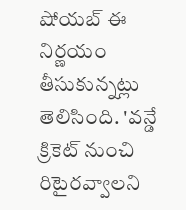షోయబ్ ఈ నిర్ణయం తీసుకున్నట్లు తెలిసింది. 'వన్డే క్రికెట్ నుంచి రిటైరవ్వాలని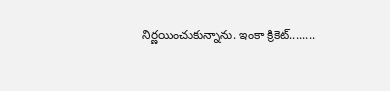నిర్ణయించుకున్నాను. ఇంకా క్రికెట్........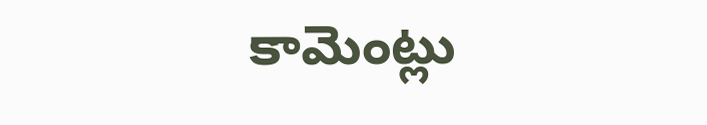కామెంట్లు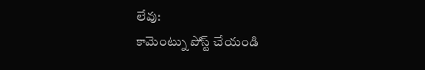లేవు:
కామెంట్ను పోస్ట్ చేయండి